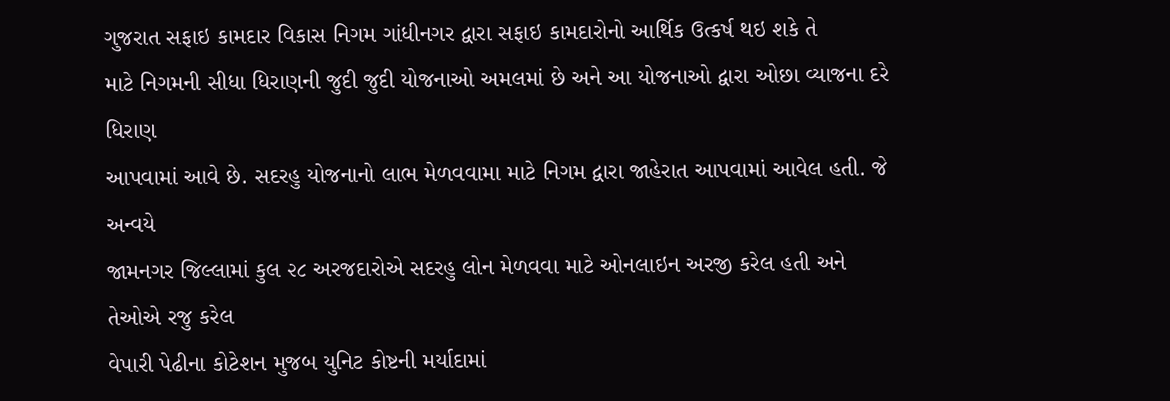ગુજરાત સફાઇ કામદાર વિકાસ નિગમ ગાંધીનગર દ્વારા સફાઇ કામદારોનો આર્થિક ઉત્કર્ષ થઇ શકે તે
માટે નિગમની સીધા ધિરાણની જુદી જુદી યોજનાઓ અમલમાં છે અને આ યોજનાઓ દ્વારા ઓછા વ્યાજના દરે ધિરાણ
આપવામાં આવે છે. સદરહુ યોજનાનો લાભ મેળવવામા માટે નિગમ દ્વારા જાહેરાત આપવામાં આવેલ હતી. જે અન્વયે
જામનગર જિલ્લામાં કુલ ૨૮ અરજદારોએ સદરહુ લોન મેળવવા માટે ઓનલાઇન અરજી કરેલ હતી અને તેઓએ રજુ કરેલ
વેપારી પેઢીના કોટેશન મુજબ યુનિટ કોષ્ટની મર્યાદામાં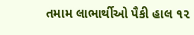તમામ લાભાર્થીઓ પૈકી હાલ ૧૨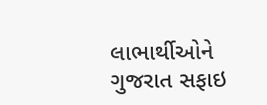લાભાર્થીઓને ગુજરાત સફાઇ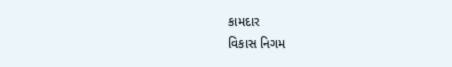કામદાર
વિકાસ નિગમ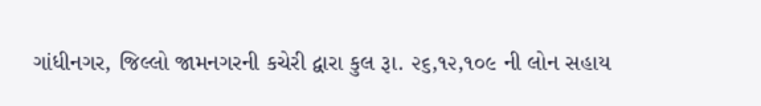ગાંધીનગર, જિલ્લો જામનગરની કચેરી દ્વારા કુલ રૂા. ૨૬,૧૨,૧૦૯ ની લોન સહાય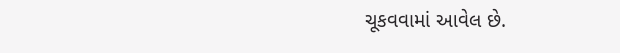ચૂકવવામાં આવેલ છે.